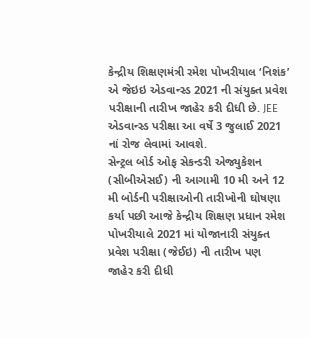કેન્દ્રીય શિક્ષણમંત્રી રમેશ પોખરીયાલ ‘નિશંક’ એ જેઇઇ એડવાન્સ્ડ 2021 ની સંયુક્ત પ્રવેશ પરીક્ષાની તારીખ જાહેર કરી દીધી છે. JEE એડવાન્સ્ડ પરીક્ષા આ વર્ષે 3 જુલાઈ 2021 નાં રોજ લેવામાં આવશે.
સેન્ટ્રલ બોર્ડ ઓફ સેકન્ડરી એજ્યુકેશન (સીબીએસઈ) ની આગામી 10 મી અને 12 મી બોર્ડની પરીક્ષાઓની તારીખોની ઘોષણા કર્યા પછી આજે કેન્દ્રીય શિક્ષણ પ્રધાન રમેશ પોખરીયાલે 2021 માં યોજાનારી સંયુક્ત પ્રવેશ પરીક્ષા (જેઈઇ) ની તારીખ પણ જાહેર કરી દીધી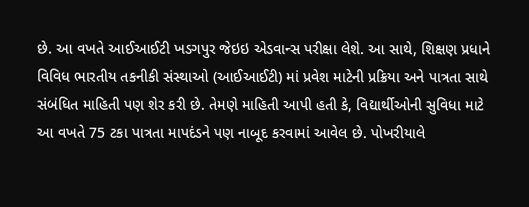છે. આ વખતે આઈઆઈટી ખડગપુર જેઇઇ એડવાન્સ પરીક્ષા લેશે. આ સાથે, શિક્ષણ પ્રધાને વિવિધ ભારતીય તકનીકી સંસ્થાઓ (આઈઆઈટી) માં પ્રવેશ માટેની પ્રક્રિયા અને પાત્રતા સાથે સંબંધિત માહિતી પણ શેર કરી છે. તેમણે માહિતી આપી હતી કે, વિદ્યાર્થીઓની સુવિધા માટે આ વખતે 75 ટકા પાત્રતા માપદંડને પણ નાબૂદ કરવામાં આવેલ છે. પોખરીયાલે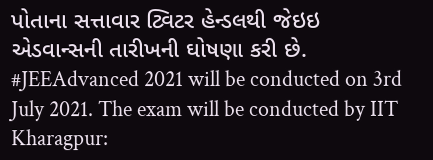પોતાના સત્તાવાર ટ્વિટર હેન્ડલથી જેઇઇ એડવાન્સની તારીખની ઘોષણા કરી છે.
#JEEAdvanced 2021 will be conducted on 3rd July 2021. The exam will be conducted by IIT Kharagpur: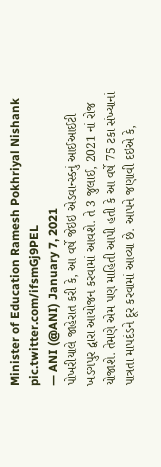Minister of Education Ramesh Pokhriyal Nishank pic.twitter.com/ifsmGj9PEL
— ANI (@ANI) January 7, 2021
પોખરીયાલે જાહેરાત કરી કે, આ વર્ષે જેઇઇ એડવાન્સ્ડનું આઈઆઈટી ખડગપુર દ્વારા આયોજન કરવામાં આવશે. તે 3 જુલાઈ, 2021 નાં રોજ યોજાશે. તેમણે એમ પણ માહિતી આપી હતી કે આ વર્ષે 75 ટકા સંખ્યાનાં પાત્રતા માપદંડને દૂર કરવામાં આવ્યા છે. આપને જણાવી દઇએ કે,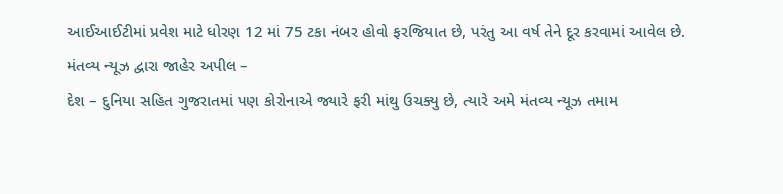આઈઆઈટીમાં પ્રવેશ માટે ધોરણ 12 માં 75 ટકા નંબર હોવો ફરજિયાત છે, પરંતુ આ વર્ષ તેને દૂર કરવામાં આવેલ છે.
મંતવ્ય ન્યૂઝ દ્વારા જાહેર અપીલ –
દેશ – દુનિયા સહિત ગુજરાતમાં પણ કોરોનાએ જ્યારે ફરી માંથુ ઉચક્યુ છે, ત્યારે અમે મંતવ્ય ન્યૂઝ તમામ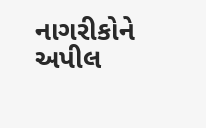નાગરીકોને અપીલ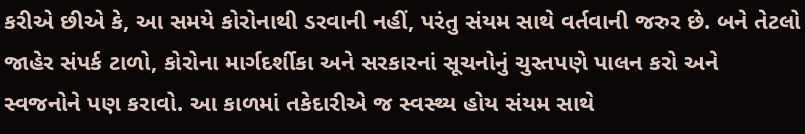કરીએ છીએ કે, આ સમયે કોરોનાથી ડરવાની નહીં, પરંતુ સંયમ સાથે વર્તવાની જરુર છે. બને તેટલો જાહેર સંપર્ક ટાળો, કોરોના માર્ગદર્શીકા અને સરકારનાં સૂચનોનું ચુસ્તપણે પાલન કરો અને સ્વજનોને પણ કરાવો. આ કાળમાં તકેદારીએ જ સ્વસ્થ્ય હોય સંયમ સાથે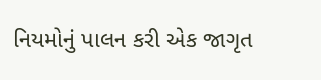નિયમોનું પાલન કરી એક જાગૃત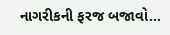નાગરીકની ફરજ બજાવો…